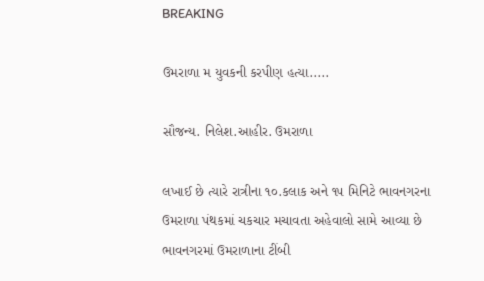BREAKING

ઉમરાળા મ યુવકની કરપીણ હત્યા.....

સૌજન્ય. નિલેશ.આહીર. ઉમરાળા

લખાઈ છે ત્યારે રાત્રીના ૧૦.કલાક અને ૧૫ મિનિટે ભાવનગરના ઉમરાળા પંથકમાં ચકચાર મચાવતા અહેવાલો સામે આવ્યા છે ભાવનગરમાં ઉમરાળાના ટીંબી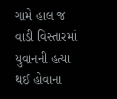ગામે હાલ જ વાડી વિસ્તારમાં યુવાનની હત્યા થઈ હોવાના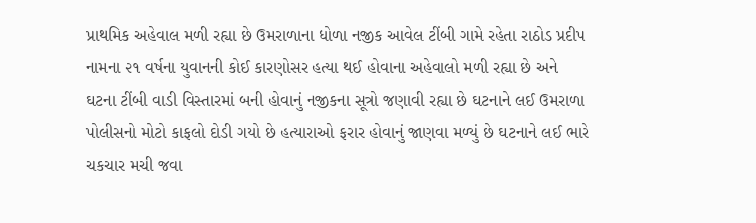પ્રાથમિક અહેવાલ મળી રહ્યા છે ઉમરાળાના ધોળા નજીક આવેલ ટીંબી ગામે રહેતા રાઠોડ પ્રદીપ નામના ૨૧ વર્ષના યુવાનની કોઈ કારણોસર હત્યા થઈ હોવાના અહેવાલો મળી રહ્યા છે અને ઘટના ટીંબી વાડી વિસ્તારમાં બની હોવાનું નજીકના સૂત્રો જણાવી રહ્યા છે ઘટનાને લઈ ઉમરાળા પોલીસનો મોટો કાફલો દોડી ગયો છે હત્યારાઓ ફરાર હોવાનું જાણવા મળ્યું છે ઘટનાને લઈ ભારે ચકચાર મચી જવા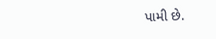પામી છે.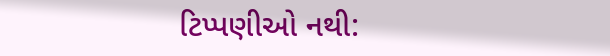ટિપ્પણીઓ નથી: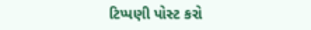ટિપ્પણી પોસ્ટ કરો